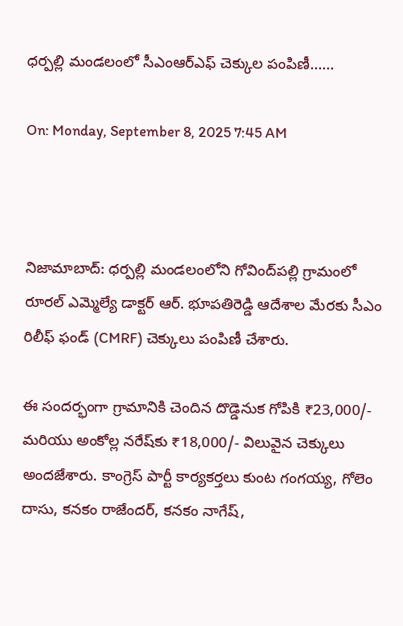ధర్పల్లి మండలంలో సీఎంఆర్ఎఫ్ చెక్కుల పంపిణీ……

On: Monday, September 8, 2025 7:45 AM



నిజామాబాద్: ధర్పల్లి మండలంలోని గోవింద్‌పల్లి గ్రామంలో రూరల్ ఎమ్మెల్యే డాక్టర్ ఆర్. భూపతిరెడ్డి ఆదేశాల మేరకు సీఎం రిలీఫ్ ఫండ్ (CMRF) చెక్కులు పంపిణీ చేశారు.

ఈ సందర్భంగా గ్రామానికి చెందిన దొడ్డెనుక గోపికి ₹23,000/- మరియు అంకోల్ల నరేష్‌కు ₹18,000/- విలువైన చెక్కులు అందజేశారు. కాంగ్రెస్ పార్టీ కార్యకర్తలు కుంట గంగయ్య, గోలెం దాసు, కనకం రాజేందర్, కనకం నాగేష్,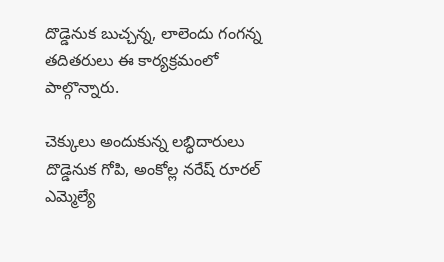దొడ్డెనుక బుచ్చన్న, లాలెందు గంగన్న తదితరులు ఈ కార్యక్రమంలో పాల్గొన్నారు.

చెక్కులు అందుకున్న లబ్ధిదారులు దొడ్డెనుక గోపి, అంకోల్ల నరేష్ రూరల్ ఎమ్మెల్యే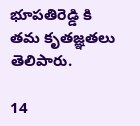భూపతిరెడ్డి కి తమ కృతజ్ఞతలు తెలిపారు.

14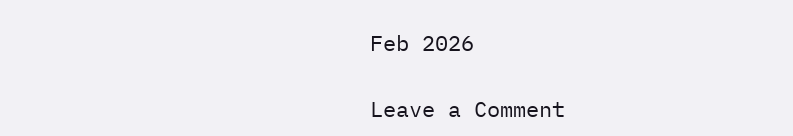Feb 2026

Leave a Comment